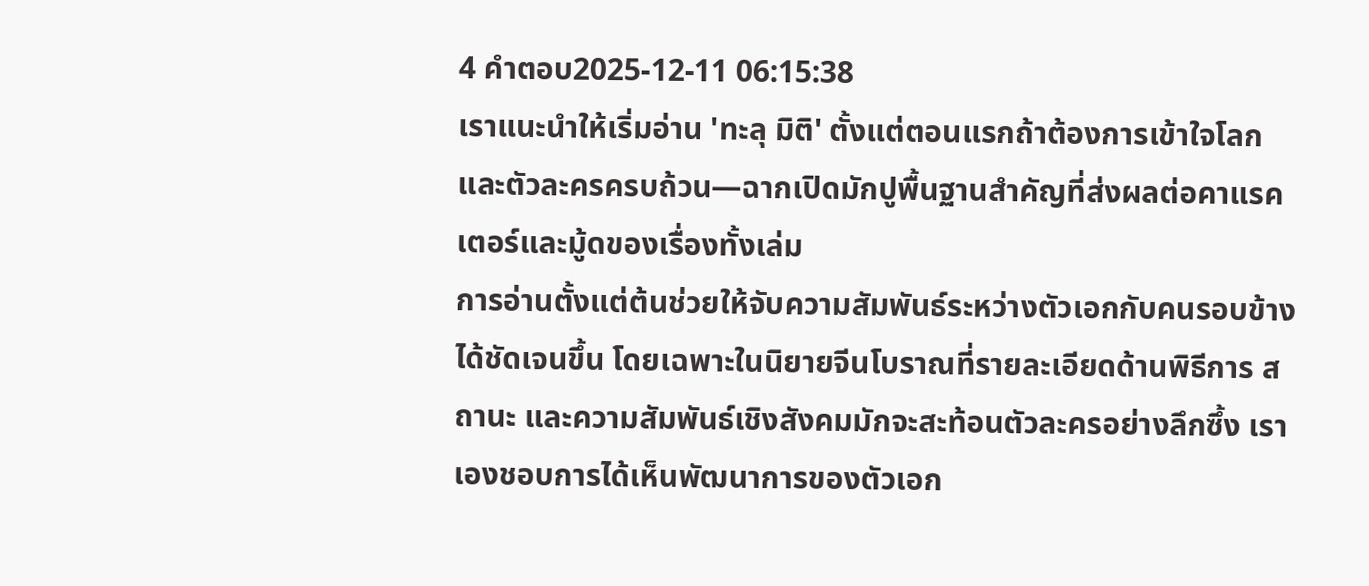4 คำตอบ2025-12-11 06:15:38
เราแนะนำให้เริ่มอ่าน 'ทะลุ มิติ' ตั้งแต่ตอนแรกถ้าต้องการเข้าใจโลกและตัวละครครบถ้วน—ฉากเปิดมักปูพื้นฐานสำคัญที่ส่งผลต่อคาแรคเตอร์และมู้ดของเรื่องทั้งเล่ม
การอ่านตั้งแต่ต้นช่วยให้จับความสัมพันธ์ระหว่างตัวเอกกับคนรอบข้างได้ชัดเจนขึ้น โดยเฉพาะในนิยายจีนโบราณที่รายละเอียดด้านพิธีการ สถานะ และความสัมพันธ์เชิงสังคมมักจะสะท้อนตัวละครอย่างลึกซึ้ง เราเองชอบการได้เห็นพัฒนาการของตัวเอก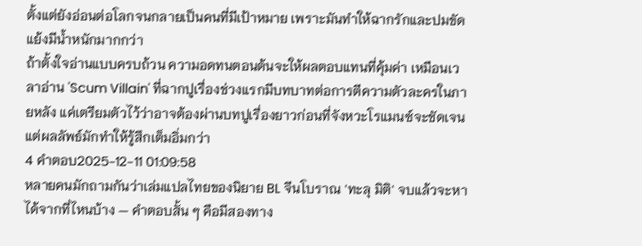ตั้งแต่ยังอ่อนต่อโลกจนกลายเป็นคนที่มีเป้าหมาย เพราะมันทำให้ฉากรักและปมขัดแย้งมีน้ำหนักมากกว่า
ถ้าตั้งใจอ่านแบบครบถ้วน ความอดทนตอนต้นจะให้ผลตอบแทนที่คุ้มค่า เหมือนเวลาอ่าน 'Scum Villain' ที่ฉากปูเรื่องช่วงแรกมีบทบาทต่อการตีความตัวละครในภายหลัง แค่เตรียมตัวไว้ว่าอาจต้องผ่านบทปูเรื่องยาวก่อนที่จังหวะโรแมนซ์จะชัดเจน แต่ผลลัพธ์มักทำให้รู้สึกเต็มอิ่มกว่า
4 คำตอบ2025-12-11 01:09:58
หลายคนมักถามกันว่าเล่มแปลไทยของนิยาย BL จีนโบราณ 'ทะลุ มิติ' จบแล้วจะหาได้จากที่ไหนบ้าง — คำตอบสั้น ๆ คือมีสองทาง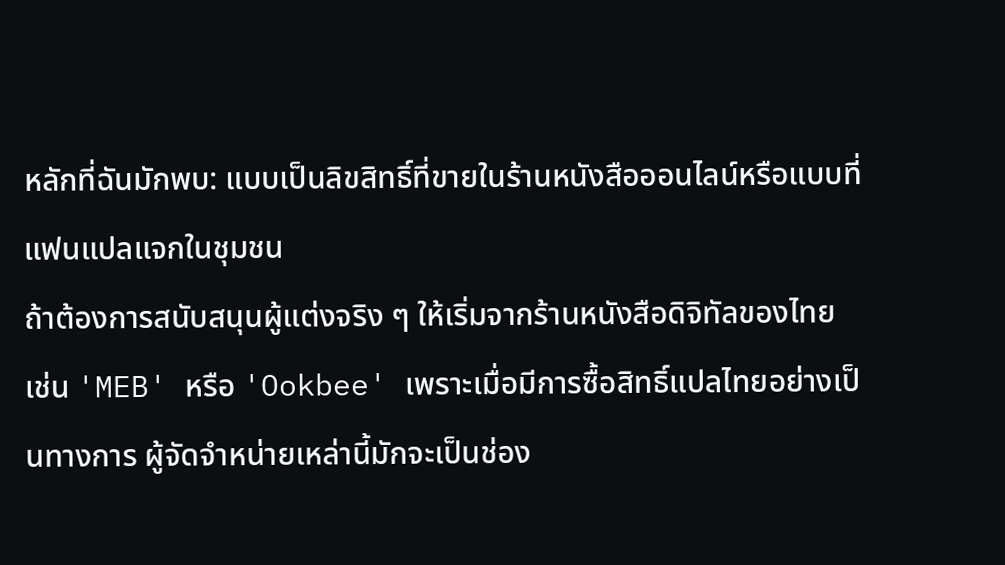หลักที่ฉันมักพบ: แบบเป็นลิขสิทธิ์ที่ขายในร้านหนังสือออนไลน์หรือแบบที่แฟนแปลแจกในชุมชน
ถ้าต้องการสนับสนุนผู้แต่งจริง ๆ ให้เริ่มจากร้านหนังสือดิจิทัลของไทย เช่น 'MEB' หรือ 'Ookbee' เพราะเมื่อมีการซื้อสิทธิ์แปลไทยอย่างเป็นทางการ ผู้จัดจำหน่ายเหล่านี้มักจะเป็นช่อง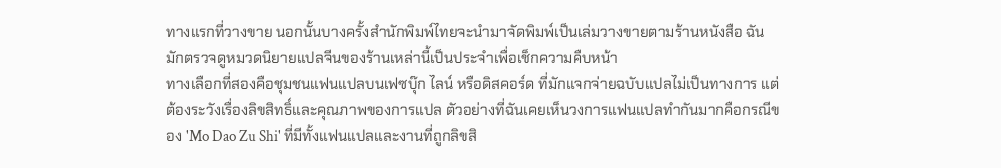ทางแรกที่วางขาย นอกนั้นบางครั้งสำนักพิมพ์ไทยจะนำมาจัดพิมพ์เป็นเล่มวางขายตามร้านหนังสือ ฉันมักตรวจดูหมวดนิยายแปลจีนของร้านเหล่านี้เป็นประจำเพื่อเช็กความคืบหน้า
ทางเลือกที่สองคือชุมชนแฟนแปลบนเฟซบุ๊ก ไลน์ หรือดิสคอร์ด ที่มักแจกจ่ายฉบับแปลไม่เป็นทางการ แต่ต้องระวังเรื่องลิขสิทธิ์และคุณภาพของการแปล ตัวอย่างที่ฉันเคยเห็นวงการแฟนแปลทำกันมากคือกรณีของ 'Mo Dao Zu Shi' ที่มีทั้งแฟนแปลและงานที่ถูกลิขสิ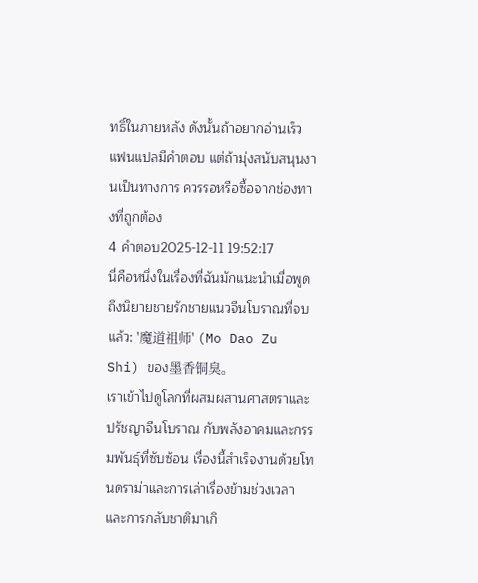ทธิ์ในภายหลัง ดังนั้นถ้าอยากอ่านเร็วแฟนแปลมีคำตอบ แต่ถ้ามุ่งสนับสนุนงานเป็นทางการ ควรรอหรือซื้อจากช่องทางที่ถูกต้อง
4 คำตอบ2025-12-11 19:52:17
นี่คือหนึ่งในเรื่องที่ฉันมักแนะนำเมื่อพูดถึงนิยายชายรักชายแนวจีนโบราณที่จบแล้ว: '魔道祖师' (Mo Dao Zu Shi) ของ墨香铜臭。
เราเข้าไปดูโลกที่ผสมผสานศาสตราและปรัชญาจีนโบราณ กับพลังอาคมและกรรมพันธุ์ที่ซับซ้อน เรื่องนี้สำเร็จงานด้วยโทนดราม่าและการเล่าเรื่องข้ามช่วงเวลาและการกลับชาติมาเกิ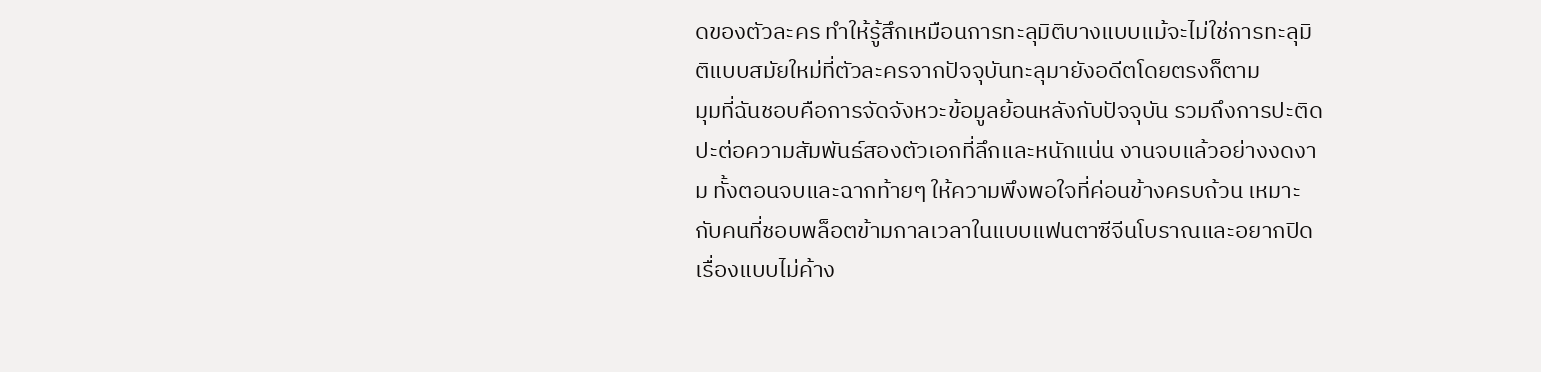ดของตัวละคร ทำให้รู้สึกเหมือนการทะลุมิติบางแบบแม้จะไม่ใช่การทะลุมิติแบบสมัยใหม่ที่ตัวละครจากปัจจุบันทะลุมายังอดีตโดยตรงก็ตาม
มุมที่ฉันชอบคือการจัดจังหวะข้อมูลย้อนหลังกับปัจจุบัน รวมถึงการปะติดปะต่อความสัมพันธ์สองตัวเอกที่ลึกและหนักแน่น งานจบแล้วอย่างงดงาม ทั้งตอนจบและฉากท้ายๆ ให้ความพึงพอใจที่ค่อนข้างครบถ้วน เหมาะกับคนที่ชอบพล็อตข้ามกาลเวลาในแบบแฟนตาซีจีนโบราณและอยากปิดเรื่องแบบไม่ค้าง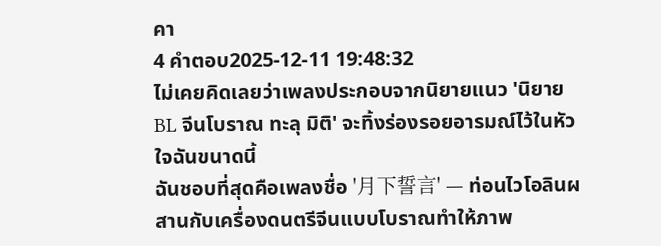คา
4 คำตอบ2025-12-11 19:48:32
ไม่เคยคิดเลยว่าเพลงประกอบจากนิยายแนว 'นิยาย BL จีนโบราณ ทะลุ มิติ' จะทิ้งร่องรอยอารมณ์ไว้ในหัวใจฉันขนาดนี้
ฉันชอบที่สุดคือเพลงชื่อ '月下誓言' — ท่อนไวโอลินผสานกับเครื่องดนตรีจีนแบบโบราณทำให้ภาพ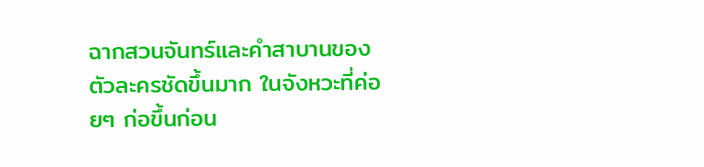ฉากสวนจันทร์และคำสาบานของตัวละครชัดขึ้นมาก ในจังหวะที่ค่อยๆ ก่อขึ้นก่อน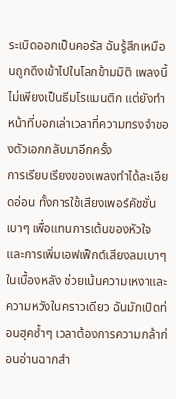ระเบิดออกเป็นคอรัส ฉันรู้สึกเหมือนถูกดึงเข้าไปในโลกข้ามมิติ เพลงนี้ไม่เพียงเป็นธีมโรแมนติก แต่ยังทำหน้าที่บอกเล่าเวลาที่ความทรงจำของตัวเอกกลับมาอีกครั้ง
การเรียบเรียงของเพลงทำได้ละเอียดอ่อน ทั้งการใช้เสียงเพอร์คัชชั่นเบาๆ เพื่อแทนการเต้นของหัวใจ และการเพิ่มเอฟเฟ็กต์เสียงลมเบาๆ ในเบื้องหลัง ช่วยเน้นความเหงาและความหวังในคราวเดียว ฉันมักเปิดท่อนฮุคซ้ำๆ เวลาต้องการความกล้าก่อนอ่านฉากสำ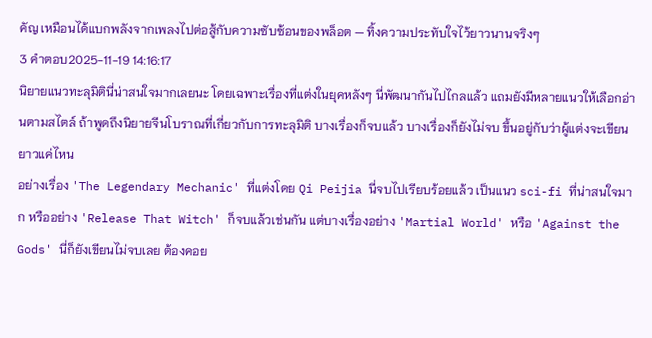คัญ เหมือนได้แบกพลังจากเพลงไปต่อสู้กับความซับซ้อนของพล็อต — ทิ้งความประทับใจไว้ยาวนานจริงๆ
3 คำตอบ2025-11-19 14:16:17
นิยายแนวทะลุมิตินี่น่าสนใจมากเลยนะ โดยเฉพาะเรื่องที่แต่งในยุคหลังๆ นี่พัฒนากันไปไกลแล้ว แถมยังมีหลายแนวให้เลือกอ่านตามสไตล์ ถ้าพูดถึงนิยายจีนโบราณที่เกี่ยวกับการทะลุมิติ บางเรื่องก็จบแล้ว บางเรื่องก็ยังไม่จบ ขึ้นอยู่กับว่าผู้แต่งจะเขียนยาวแค่ไหน
อย่างเรื่อง 'The Legendary Mechanic' ที่แต่งโดย Qi Peijia นี่จบไปเรียบร้อยแล้ว เป็นแนว sci-fi ที่น่าสนใจมาก หรืออย่าง 'Release That Witch' ก็จบแล้วเช่นกัน แต่บางเรื่องอย่าง 'Martial World' หรือ 'Against the Gods' นี่ก็ยังเขียนไม่จบเลย ต้องคอย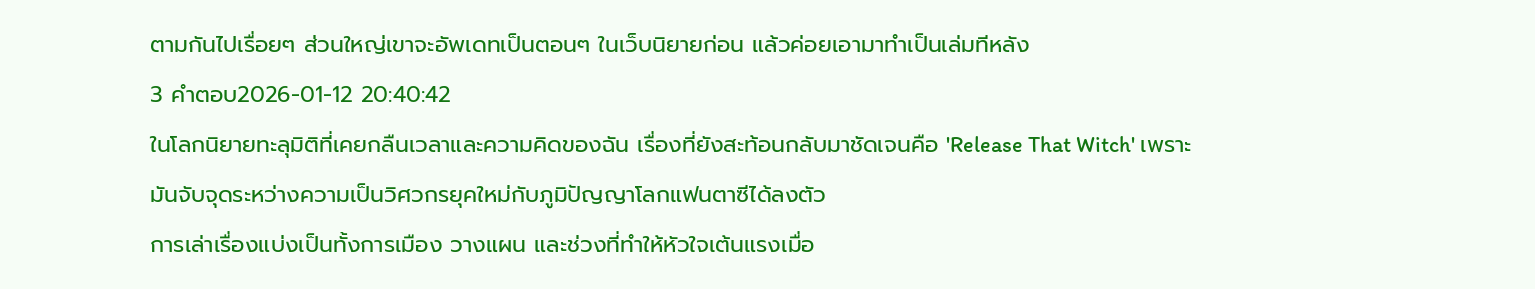ตามกันไปเรื่อยๆ ส่วนใหญ่เขาจะอัพเดทเป็นตอนๆ ในเว็บนิยายก่อน แล้วค่อยเอามาทำเป็นเล่มทีหลัง
3 คำตอบ2026-01-12 20:40:42
ในโลกนิยายทะลุมิติที่เคยกลืนเวลาและความคิดของฉัน เรื่องที่ยังสะท้อนกลับมาชัดเจนคือ 'Release That Witch' เพราะมันจับจุดระหว่างความเป็นวิศวกรยุคใหม่กับภูมิปัญญาโลกแฟนตาซีได้ลงตัว
การเล่าเรื่องแบ่งเป็นทั้งการเมือง วางแผน และช่วงที่ทำให้หัวใจเต้นแรงเมื่อ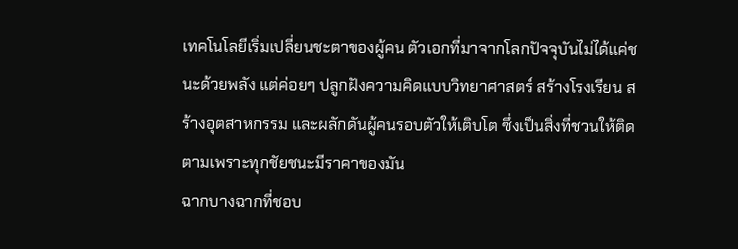เทคโนโลยีเริ่มเปลี่ยนชะตาของผู้คน ตัวเอกที่มาจากโลกปัจจุบันไม่ได้แค่ชนะด้วยพลัง แต่ค่อยๆ ปลูกฝังความคิดแบบวิทยาศาสตร์ สร้างโรงเรียน สร้างอุตสาหกรรม และผลักดันผู้คนรอบตัวให้เติบโต ซึ่งเป็นสิ่งที่ชวนให้ติดตามเพราะทุกชัยชนะมีราคาของมัน
ฉากบางฉากที่ชอบ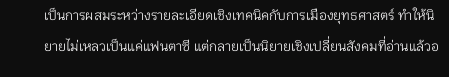เป็นการผสมระหว่างรายละเอียดเชิงเทคนิคกับการเมืองยุทธศาสตร์ ทำให้นิยายไม่เหลวเป็นแค่แฟนตาซี แต่กลายเป็นนิยายเชิงเปลี่ยนสังคมที่อ่านแล้วอ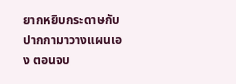ยากหยิบกระดาษกับปากกามาวางแผนเอง ตอนจบ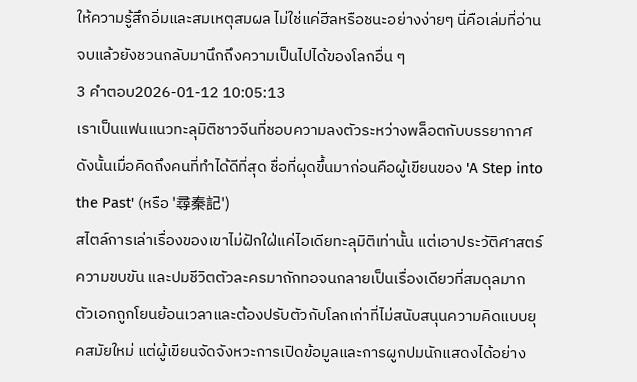ให้ความรู้สึกอิ่มและสมเหตุสมผล ไม่ใช่แค่ฮีลหรือชนะอย่างง่ายๆ นี่คือเล่มที่อ่านจบแล้วยังชวนกลับมานึกถึงความเป็นไปได้ของโลกอื่น ๆ
3 คำตอบ2026-01-12 10:05:13
เราเป็นแฟนแนวทะลุมิติชาวจีนที่ชอบความลงตัวระหว่างพล็อตกับบรรยากาศ ดังนั้นเมื่อคิดถึงคนที่ทำได้ดีที่สุด ชื่อที่ผุดขึ้นมาก่อนคือผู้เขียนของ 'A Step into the Past' (หรือ '尋秦記')
สไตล์การเล่าเรื่องของเขาไม่ฝักใฝ่แค่ไอเดียทะลุมิติเท่านั้น แต่เอาประวัติศาสตร์ ความขบขัน และปมชีวิตตัวละครมาถักทอจนกลายเป็นเรื่องเดียวที่สมดุลมาก ตัวเอกถูกโยนย้อนเวลาและต้องปรับตัวกับโลกเก่าที่ไม่สนับสนุนความคิดแบบยุคสมัยใหม่ แต่ผู้เขียนจัดจังหวะการเปิดข้อมูลและการผูกปมนักแสดงได้อย่าง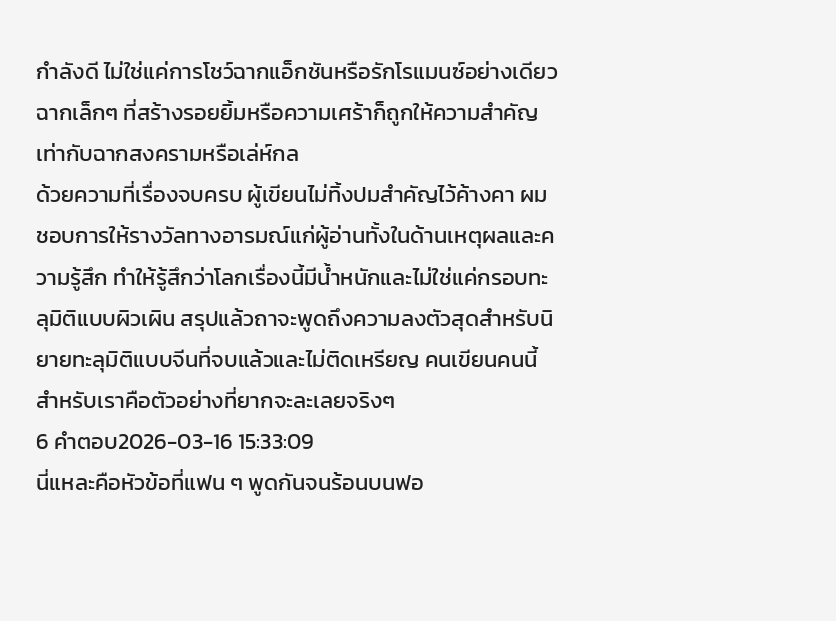กำลังดี ไม่ใช่แค่การโชว์ฉากแอ็กชันหรือรักโรแมนซ์อย่างเดียว ฉากเล็กๆ ที่สร้างรอยยิ้มหรือความเศร้าก็ถูกให้ความสำคัญ เท่ากับฉากสงครามหรือเล่ห์กล
ด้วยความที่เรื่องจบครบ ผู้เขียนไม่ทิ้งปมสำคัญไว้ค้างคา ผมชอบการให้รางวัลทางอารมณ์แก่ผู้อ่านทั้งในด้านเหตุผลและความรู้สึก ทำให้รู้สึกว่าโลกเรื่องนี้มีน้ำหนักและไม่ใช่แค่กรอบทะลุมิติแบบผิวเผิน สรุปแล้วถาจะพูดถึงความลงตัวสุดสำหรับนิยายทะลุมิติแบบจีนที่จบแล้วและไม่ติดเหรียญ คนเขียนคนนี้สำหรับเราคือตัวอย่างที่ยากจะละเลยจริงๆ
6 คำตอบ2026-03-16 15:33:09
นี่แหละคือหัวข้อที่แฟน ๆ พูดกันจนร้อนบนฟอ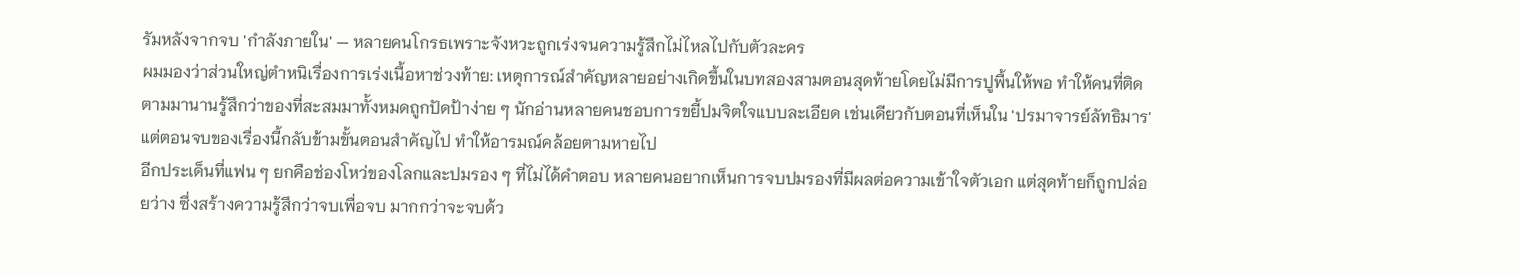รัมหลังจากจบ 'กําลังภายใน' — หลายคนโกรธเพราะจังหวะถูกเร่งจนความรู้สึกไม่ไหลไปกับตัวละคร
ผมมองว่าส่วนใหญ่ตำหนิเรื่องการเร่งเนื้อหาช่วงท้าย: เหตุการณ์สำคัญหลายอย่างเกิดขึ้นในบทสองสามตอนสุดท้ายโดยไม่มีการปูพื้นให้พอ ทำให้คนที่ติดตามมานานรู้สึกว่าของที่สะสมมาทั้งหมดถูกปัดป้าง่าย ๆ นักอ่านหลายคนชอบการขยี้ปมจิตใจแบบละเอียด เช่นเดียวกับตอนที่เห็นใน 'ปรมาจารย์ลัทธิมาร' แต่ตอนจบของเรื่องนี้กลับข้ามขั้นตอนสำคัญไป ทำให้อารมณ์คล้อยตามหายไป
อีกประเด็นที่แฟน ๆ ยกคือช่องโหว่ของโลกและปมรอง ๆ ที่ไม่ได้คำตอบ หลายคนอยากเห็นการจบปมรองที่มีผลต่อความเข้าใจตัวเอก แต่สุดท้ายก็ถูกปล่อยว่าง ซึ่งสร้างความรู้สึกว่าจบเพื่อจบ มากกว่าจะจบด้ว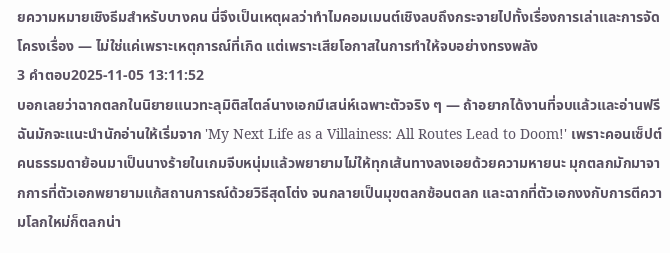ยความหมายเชิงธีมสำหรับบางคน นี่จึงเป็นเหตุผลว่าทำไมคอมเมนต์เชิงลบถึงกระจายไปทั้งเรื่องการเล่าและการจัดโครงเรื่อง — ไม่ใช่แค่เพราะเหตุการณ์ที่เกิด แต่เพราะเสียโอกาสในการทำให้จบอย่างทรงพลัง
3 คำตอบ2025-11-05 13:11:52
บอกเลยว่าฉากตลกในนิยายแนวทะลุมิติสไตล์นางเอกมีเสน่ห์เฉพาะตัวจริง ๆ — ถ้าอยากได้งานที่จบแล้วและอ่านฟรี ฉันมักจะแนะนำนักอ่านให้เริ่มจาก 'My Next Life as a Villainess: All Routes Lead to Doom!' เพราะคอนเซ็ปต์คนธรรมดาย้อนมาเป็นนางร้ายในเกมจีบหนุ่มแล้วพยายามไม่ให้ทุกเส้นทางลงเอยด้วยความหายนะ มุกตลกมักมาจากการที่ตัวเอกพยายามแก้สถานการณ์ด้วยวิธีสุดโต่ง จนกลายเป็นมุขตลกซ้อนตลก และฉากที่ตัวเอกงงกับการตีความโลกใหม่ก็ตลกน่า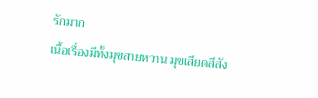รักมาก
เนื้อเรื่องมีทั้งมุขสายหวาน มุขเสียดสีสัง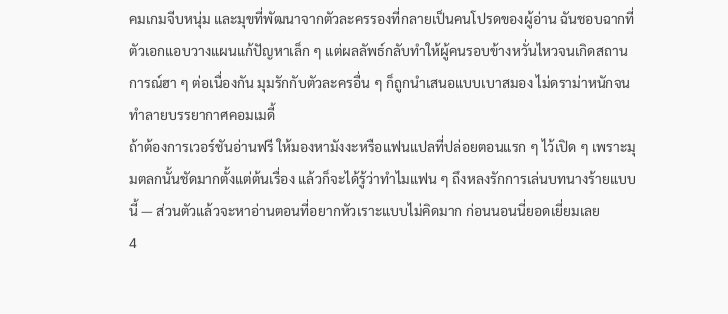คมเกมจีบหนุ่ม และมุขที่พัฒนาจากตัวละครรองที่กลายเป็นคนโปรดของผู้อ่าน ฉันชอบฉากที่ตัวเอกแอบวางแผนแก้ปัญหาเล็ก ๆ แต่ผลลัพธ์กลับทำให้ผู้คนรอบข้างหวั่นไหวจนเกิดสถานการณ์ฮา ๆ ต่อเนื่องกัน มุมรักกับตัวละครอื่น ๆ ก็ถูกนำเสนอแบบเบาสมอง ไม่ดราม่าหนักจนทำลายบรรยากาศคอมเมดี้
ถ้าต้องการเวอร์ชันอ่านฟรี ให้มองหามังงะหรือแฟนแปลที่ปล่อยตอนแรก ๆ ไว้เปิด ๆ เพราะมุมตลกนั้นชัดมากตั้งแต่ต้นเรื่อง แล้วก็จะได้รู้ว่าทำไมแฟน ๆ ถึงหลงรักการเล่นบทนางร้ายแบบนี้ — ส่วนตัวแล้วจะหาอ่านตอนที่อยากหัวเราะแบบไม่คิดมาก ก่อนนอนนี่ยอดเยี่ยมเลย
4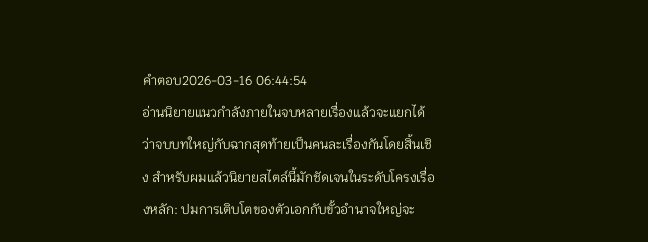คำตอบ2026-03-16 06:44:54
อ่านนิยายแนวกําลังภายในจบหลายเรื่องแล้วจะแยกได้ว่าจบบทใหญ่กับฉากสุดท้ายเป็นคนละเรื่องกันโดยสิ้นเชิง สำหรับผมแล้วนิยายสไตล์นี้มักชัดเจนในระดับโครงเรื่องหลัก: ปมการเติบโตของตัวเอกกับขั้วอำนาจใหญ่จะ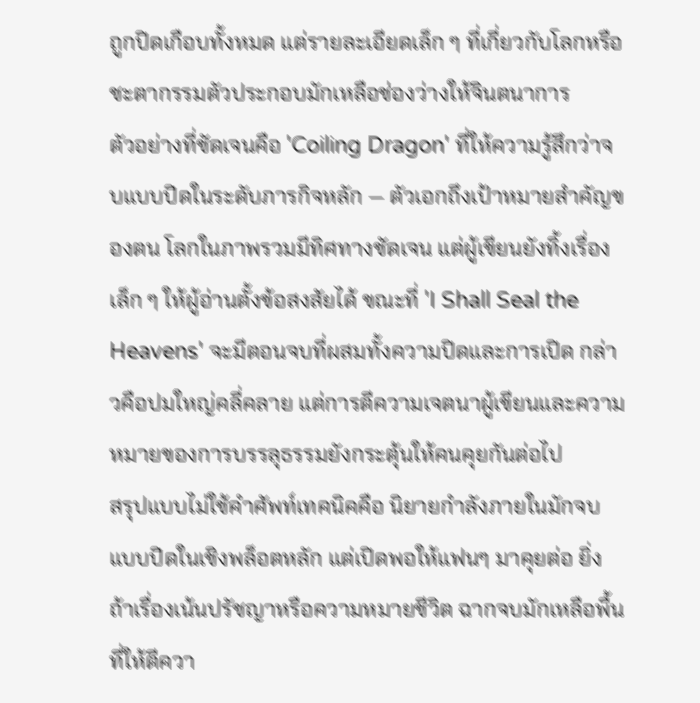ถูกปิดเกือบทั้งหมด แต่รายละเอียดเล็ก ๆ ที่เกี่ยวกับโลกหรือชะตากรรมตัวประกอบมักเหลือช่องว่างให้จินตนาการ
ตัวอย่างที่ชัดเจนคือ 'Coiling Dragon' ที่ให้ความรู้สึกว่าจบแบบปิดในระดับภารกิจหลัก — ตัวเอกถึงเป้าหมายสำคัญของตน โลกในภาพรวมมีทิศทางชัดเจน แต่ผู้เขียนยังทิ้งเรื่องเล็ก ๆ ให้ผู้อ่านตั้งข้อสงสัยได้ ขณะที่ 'I Shall Seal the Heavens' จะมีตอนจบที่ผสมทั้งความปิดและการเปิด กล่าวคือปมใหญ่คลี่คลาย แต่การตีความเจตนาผู้เขียนและความหมายของการบรรลุธรรมยังกระตุ้นให้คนคุยกันต่อไป
สรุปแบบไม่ใช้คำศัพท์เทคนิคคือ นิยายกําลังภายในมักจบแบบปิดในเชิงพล็อตหลัก แต่เปิดพอให้แฟนๆ มาคุยต่อ ยิ่งถ้าเรื่องเน้นปรัชญาหรือความหมายชีวิต ฉากจบมักเหลือพื้นที่ให้ตีควา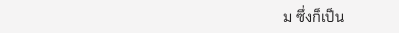ม ซึ่งก็เป็น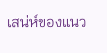เสน่ห์ของแนว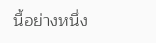นี้อย่างหนึ่ง